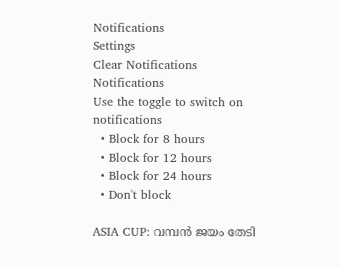Notifications
Settings
Clear Notifications
Notifications
Use the toggle to switch on notifications
  • Block for 8 hours
  • Block for 12 hours
  • Block for 24 hours
  • Don't block

ASIA CUP: വമ്പന്‍ ജയം തേടി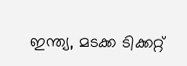ഇന്ത്യ, മടക്ക ടിക്കറ്റ്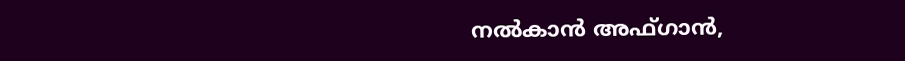നല്‍കാന്‍ അഫ്ഗാന്‍,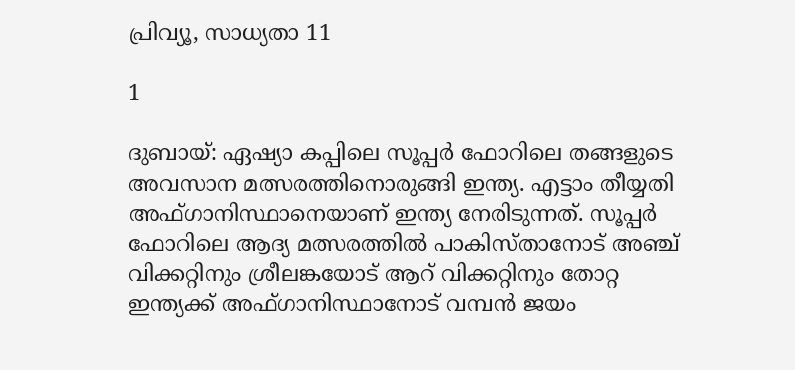പ്രിവ്യൂ, സാധ്യതാ 11

1

ദുബായ്: ഏഷ്യാ കപ്പിലെ സൂപ്പര്‍ ഫോറിലെ തങ്ങളുടെ അവസാന മത്സരത്തിനൊരുങ്ങി ഇന്ത്യ. എട്ടാം തീയ്യതി അഫ്ഗാനിസ്ഥാനെയാണ് ഇന്ത്യ നേരിടുന്നത്. സൂപ്പര്‍ ഫോറിലെ ആദ്യ മത്സരത്തില്‍ പാകിസ്താനോട് അഞ്ച് വിക്കറ്റിനും ശ്രീലങ്കയോട് ആറ് വിക്കറ്റിനും തോറ്റ ഇന്ത്യക്ക് അഫ്ഗാനിസ്ഥാനോട് വമ്പന്‍ ജയം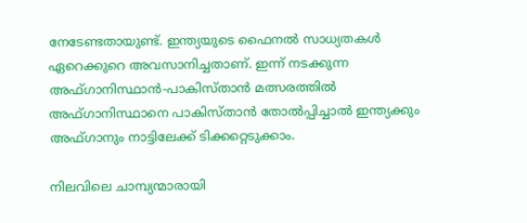നേടേണ്ടതായുണ്ട്. ഇന്ത്യയുടെ ഫൈനല്‍ സാധ്യതകള്‍ ഏറെക്കുറെ അവസാനിച്ചതാണ്. ഇന്ന് നടക്കുന്ന അഫ്ഗാനിസ്ഥാന്‍-പാകിസ്താന്‍ മത്സരത്തില്‍ അഫ്ഗാനിസ്ഥാനെ പാകിസ്താന്‍ തോല്‍പ്പിച്ചാല്‍ ഇന്ത്യക്കും അഫ്ഗാനും നാട്ടിലേക്ക് ടിക്കറ്റെടുക്കാം.

നിലവിലെ ചാമ്പ്യന്മാരായി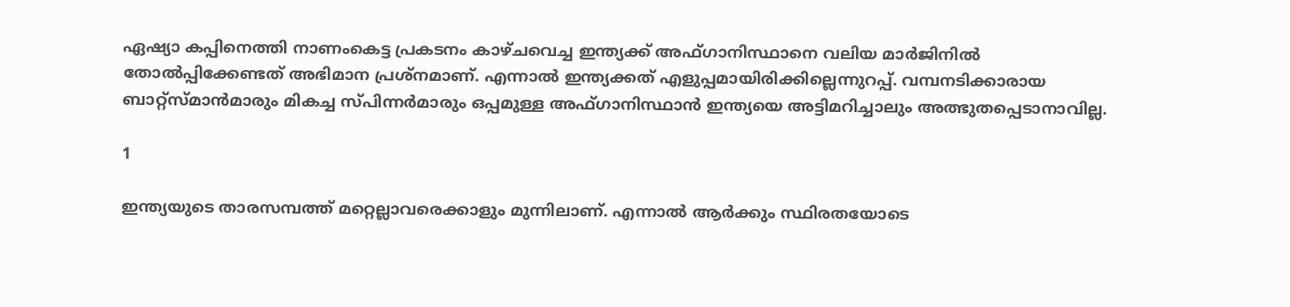ഏഷ്യാ കപ്പിനെത്തി നാണംകെട്ട പ്രകടനം കാഴ്ചവെച്ച ഇന്ത്യക്ക് അഫ്ഗാനിസ്ഥാനെ വലിയ മാര്‍ജിനില്‍ തോല്‍പ്പിക്കേണ്ടത് അഭിമാന പ്രശ്‌നമാണ്. എന്നാല്‍ ഇന്ത്യക്കത് എളുപ്പമായിരിക്കില്ലെന്നുറപ്പ്. വമ്പനടിക്കാരായ ബാറ്റ്‌സ്മാന്‍മാരും മികച്ച സ്പിന്നര്‍മാരും ഒപ്പമുള്ള അഫ്ഗാനിസ്ഥാന്‍ ഇന്ത്യയെ അട്ടിമറിച്ചാലും അത്ഭുതപ്പെടാനാവില്ല.

1

ഇന്ത്യയുടെ താരസമ്പത്ത് മറ്റെല്ലാവരെക്കാളും മുന്നിലാണ്. എന്നാല്‍ ആര്‍ക്കും സ്ഥിരതയോടെ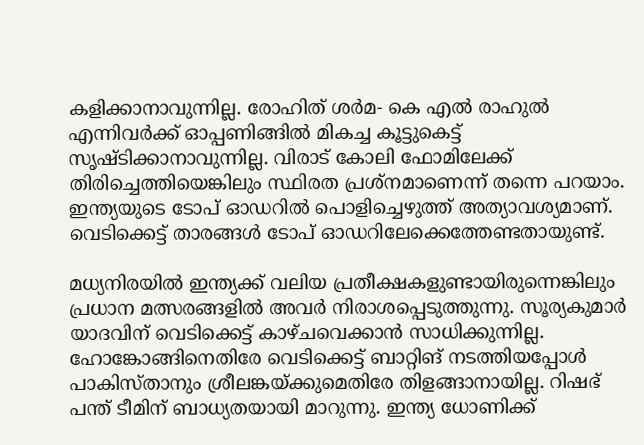കളിക്കാനാവുന്നില്ല. രോഹിത് ശര്‍മ- കെ എല്‍ രാഹുല്‍ എന്നിവര്‍ക്ക് ഓപ്പണിങ്ങില്‍ മികച്ച കൂട്ടുകെട്ട് സൃഷ്ടിക്കാനാവുന്നില്ല. വിരാട് കോലി ഫോമിലേക്ക് തിരിച്ചെത്തിയെങ്കിലും സ്ഥിരത പ്രശ്‌നമാണെന്ന് തന്നെ പറയാം. ഇന്ത്യയുടെ ടോപ് ഓഡറില്‍ പൊളിച്ചെഴുത്ത് അത്യാവശ്യമാണ്. വെടിക്കെട്ട് താരങ്ങള്‍ ടോപ് ഓഡറിലേക്കെത്തേണ്ടതായുണ്ട്.

മധ്യനിരയില്‍ ഇന്ത്യക്ക് വലിയ പ്രതീക്ഷകളുണ്ടായിരുന്നെങ്കിലും പ്രധാന മത്സരങ്ങളില്‍ അവര്‍ നിരാശപ്പെടുത്തുന്നു. സൂര്യകുമാര്‍ യാദവിന് വെടിക്കെട്ട് കാഴ്ചവെക്കാന്‍ സാധിക്കുന്നില്ല. ഹോങ്കോങ്ങിനെതിരേ വെടിക്കെട്ട് ബാറ്റിങ് നടത്തിയപ്പോള്‍ പാകിസ്താനും ശ്രീലങ്കയ്ക്കുമെതിരേ തിളങ്ങാനായില്ല. റിഷഭ് പന്ത് ടീമിന് ബാധ്യതയായി മാറുന്നു. ഇന്ത്യ ധോണിക്ക്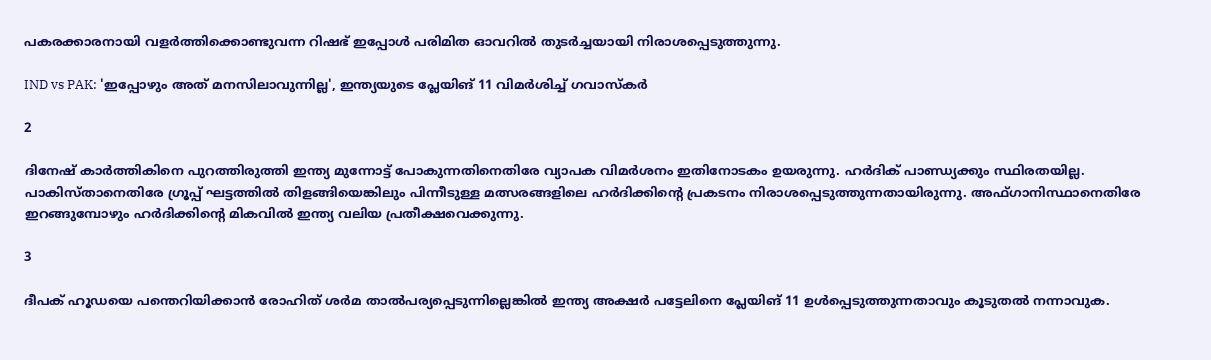പകരക്കാരനായി വളര്‍ത്തിക്കൊണ്ടുവന്ന റിഷഭ് ഇപ്പോള്‍ പരിമിത ഓവറില്‍ തുടര്‍ച്ചയായി നിരാശപ്പെടുത്തുന്നു.

IND vs PAK: 'ഇപ്പോഴും അത് മനസിലാവുന്നില്ല', ഇന്ത്യയുടെ പ്ലേയിങ് 11 വിമര്‍ശിച്ച് ഗവാസ്‌കര്‍

2

ദിനേഷ് കാര്‍ത്തികിനെ പുറത്തിരുത്തി ഇന്ത്യ മുന്നോട്ട് പോകുന്നതിനെതിരേ വ്യാപക വിമര്‍ശനം ഇതിനോടകം ഉയരുന്നു. ഹര്‍ദിക് പാണ്ഡ്യക്കും സ്ഥിരതയില്ല. പാകിസ്താനെതിരേ ഗ്രൂപ്പ് ഘട്ടത്തില്‍ തിളങ്ങിയെങ്കിലും പിന്നീടുള്ള മത്സരങ്ങളിലെ ഹര്‍ദിക്കിന്റെ പ്രകടനം നിരാശപ്പെടുത്തുന്നതായിരുന്നു. അഫ്ഗാനിസ്ഥാനെതിരേ ഇറങ്ങുമ്പോഴും ഹര്‍ദിക്കിന്റെ മികവില്‍ ഇന്ത്യ വലിയ പ്രതീക്ഷവെക്കുന്നു.

3

ദീപക് ഹൂഡയെ പന്തെറിയിക്കാന്‍ രോഹിത് ശര്‍മ താല്‍പര്യപ്പെടുന്നില്ലെങ്കില്‍ ഇന്ത്യ അക്ഷര്‍ പട്ടേലിനെ പ്ലേയിങ് 11 ഉള്‍പ്പെടുത്തുന്നതാവും കൂടുതല്‍ നന്നാവുക.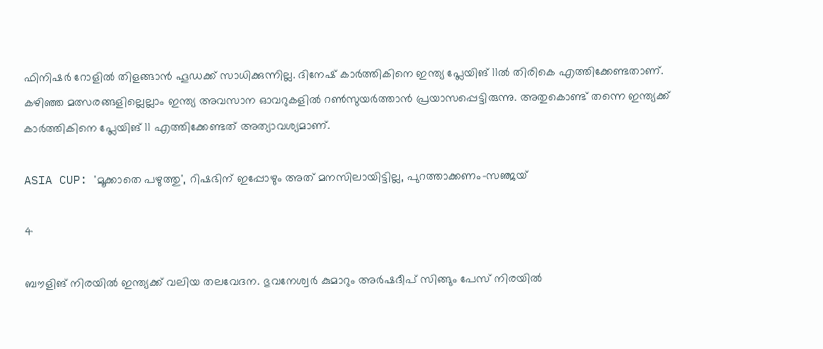ഫിനിഷര്‍ റോളില്‍ തിളങ്ങാന്‍ ഹൂഡക്ക് സാധിക്കുന്നില്ല. ദിനേഷ് കാര്‍ത്തികിനെ ഇന്ത്യ പ്ലേയിങ് 11ല്‍ തിരികെ എത്തിക്കേണ്ടതാണ്. കഴിഞ്ഞ മത്സരങ്ങളില്ലെല്ലാം ഇന്ത്യ അവസാന ഓവറുകളില്‍ റണ്‍സുയര്‍ത്താന്‍ പ്രയാസപ്പെട്ടിരുന്നു. അതുകൊണ്ട് തന്നെ ഇന്ത്യക്ക് കാര്‍ത്തികിനെ പ്ലേയിങ് 11 എത്തിക്കേണ്ടത് അത്യാവശ്യമാണ്.

ASIA CUP: 'മൂക്കാതെ പഴുത്തു', റിഷഭിന് ഇപ്പോഴും അത് മനസിലായിട്ടില്ല, പുറത്താക്കണം-സഞ്ജയ്

4

ബൗളിങ് നിരയില്‍ ഇന്ത്യക്ക് വലിയ തലവേദന. ഭുവനേശ്വര്‍ കുമാറും അര്‍ഷദീപ് സിങ്ങും പേസ് നിരയില്‍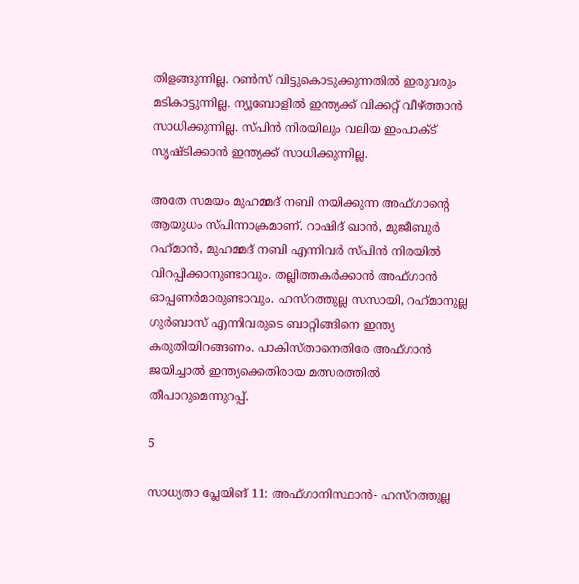തിളങ്ങുന്നില്ല. റണ്‍സ് വിട്ടുകൊടുക്കുന്നതില്‍ ഇരുവരും മടികാട്ടുന്നില്ല. ന്യൂബോളില്‍ ഇന്ത്യക്ക് വിക്കറ്റ് വീഴ്ത്താന്‍ സാധിക്കുന്നില്ല. സ്പിന്‍ നിരയിലും വലിയ ഇംപാക്ട് സൃഷ്ടിക്കാന്‍ ഇന്ത്യക്ക് സാധിക്കുന്നില്ല.

അതേ സമയം മുഹമ്മദ് നബി നയിക്കുന്ന അഫ്ഗാന്റെ ആയുധം സ്പിന്നാക്രമാണ്. റാഷിദ് ഖാന്‍, മുജീബുര്‍ റഹ്‌മാന്‍, മുഹമ്മദ് നബി എന്നിവര്‍ സ്പിന്‍ നിരയില്‍ വിറപ്പിക്കാനുണ്ടാവും. തല്ലിത്തകര്‍ക്കാന്‍ അഫ്ഗാന്‍ ഓപ്പണര്‍മാരുണ്ടാവും. ഹസ്‌റത്തുല്ല സസായി, റഹ്‌മാനുല്ല ഗുര്‍ബാസ് എന്നിവരുടെ ബാറ്റിങ്ങിനെ ഇന്ത്യ കരുതിയിറങ്ങണം. പാകിസ്താനെതിരേ അഫ്ഗാന്‍ ജയിച്ചാല്‍ ഇന്ത്യക്കെതിരായ മത്സരത്തില്‍ തീപാറുമെന്നുറപ്പ്.

5

സാധ്യതാ പ്ലേയിങ് 11: അഫ്ഗാനിസ്ഥാന്‍- ഹസ്റത്തുല്ല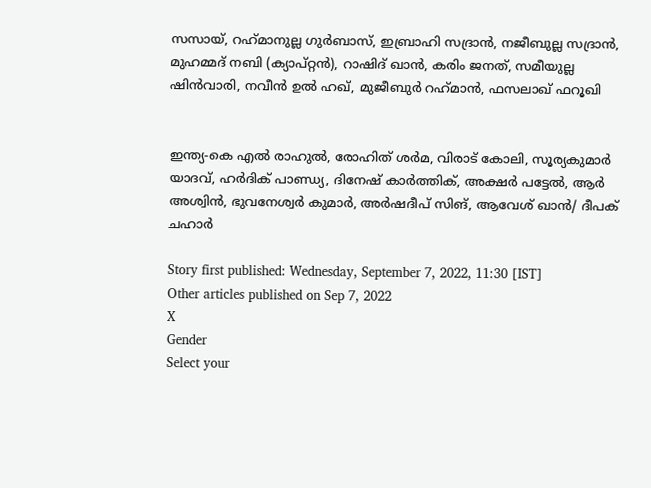സസായ്, റഹ്‌മാനുല്ല ഗുര്‍ബാസ്, ഇബ്രാഹി സദ്രാന്‍, നജീബുല്ല സദ്രാന്‍, മുഹമ്മദ് നബി (ക്യാപ്റ്റന്‍), റാഷിദ് ഖാന്‍, കരിം ജനത്, സമീയുല്ല ഷിന്‍വാരി, നവീന്‍ ഉല്‍ ഹഖ്, മുജീബുര്‍ റഹ്‌മാന്‍, ഫസലാഖ് ഫറൂഖി


ഇന്ത്യ-കെ എല്‍ രാഹുല്‍, രോഹിത് ശര്‍മ, വിരാട് കോലി, സൂര്യകുമാര്‍ യാദവ്, ഹര്‍ദിക് പാണ്ഡ്യ, ദിനേഷ് കാര്‍ത്തിക്, അക്ഷര്‍ പട്ടേല്‍, ആര്‍ അശ്വിന്‍, ഭുവനേശ്വര്‍ കുമാര്‍, അര്‍ഷദീപ് സിങ്, ആവേശ് ഖാന്‍/ ദീപക് ചഹാര്‍

Story first published: Wednesday, September 7, 2022, 11:30 [IST]
Other articles published on Sep 7, 2022
X
Gender
Select your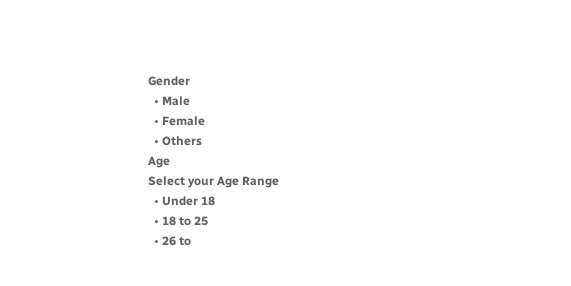Gender
  • Male
  • Female
  • Others
Age
Select your Age Range
  • Under 18
  • 18 to 25
  • 26 to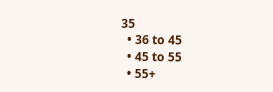35
  • 36 to 45
  • 45 to 55
  • 55+